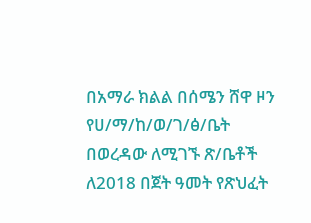በአማራ ክልል በሰሜን ሸዋ ዞን የሀ/ማ/ከ/ወ/ገ/ፅ/ቤት በወረዳው ለሚገኙ ጽ/ቤቶች ለ2018 በጀት ዓመት የጽህፈት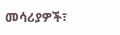መሳሪያዎች፣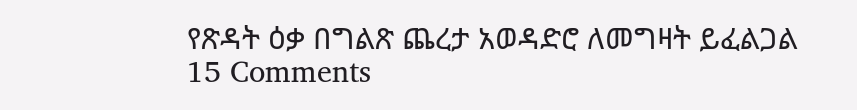የጽዳት ዕቃ በግልጽ ጨረታ አወዳድሮ ለመግዛት ይፈልጋል 15 Comments